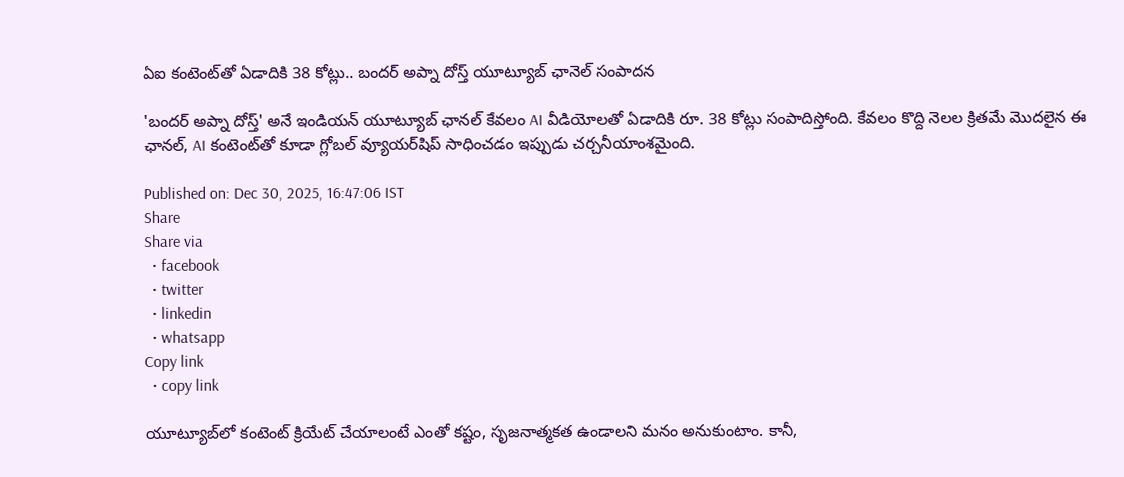ఏఐ కంటెంట్‌‌తో ఏడాదికి 38 కోట్లు.. బందర్ అప్నా దోస్త్ యూట్యూబ్ ఛానెల్ సంపాదన

'బందర్ అప్నా దోస్త్' అనే ఇండియన్ యూట్యూబ్ ఛానల్ కేవలం AI వీడియోలతో ఏడాదికి రూ. 38 కోట్లు సంపాదిస్తోంది. కేవలం కొద్ది నెలల క్రితమే మొదలైన ఈ ఛానల్, AI కంటెంట్‌తో కూడా గ్లోబల్ వ్యూయర్‌షిప్ సాధించడం ఇప్పుడు చర్చనీయాంశమైంది.

Published on: Dec 30, 2025, 16:47:06 IST
Share
Share via
  • facebook
  • twitter
  • linkedin
  • whatsapp
Copy link
  • copy link

యూట్యూబ్‌లో కంటెంట్ క్రియేట్ చేయాలంటే ఎంతో కష్టం, సృజనాత్మకత ఉండాలని మనం అనుకుంటాం. కానీ,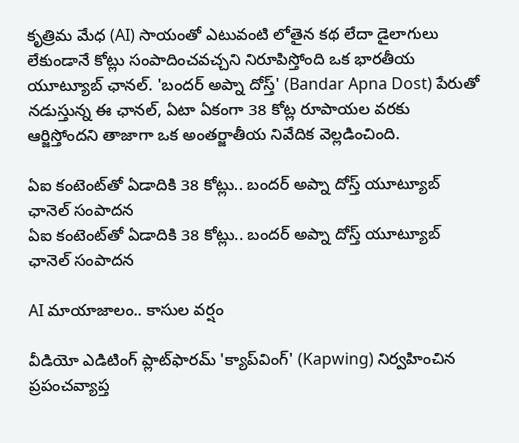కృత్రిమ మేధ (AI) సాయంతో ఎటువంటి లోతైన కథ లేదా డైలాగులు లేకుండానే కోట్లు సంపాదించవచ్చని నిరూపిస్తోంది ఒక భారతీయ యూట్యూబ్ ఛానల్. 'బందర్ అప్నా దోస్త్' (Bandar Apna Dost) పేరుతో నడుస్తున్న ఈ ఛానల్, ఏటా ఏకంగా 38 కోట్ల రూపాయల వరకు ఆర్జిస్తోందని తాజాగా ఒక అంతర్జాతీయ నివేదిక వెల్లడించింది.

ఏఐ కంటెంట్‌‌తో ఏడాదికి 38 కోట్లు.. బందర్ అప్నా దోస్త్ యూట్యూబ్ ఛానెల్ సంపాదన
ఏఐ కంటెంట్‌‌తో ఏడాదికి 38 కోట్లు.. బందర్ అప్నా దోస్త్ యూట్యూబ్ ఛానెల్ సంపాదన

AI మాయాజాలం.. కాసుల వర్షం

వీడియో ఎడిటింగ్ ప్లాట్‌ఫారమ్ 'క్యాప్‌వింగ్' (Kapwing) నిర్వహించిన ప్రపంచవ్యాప్త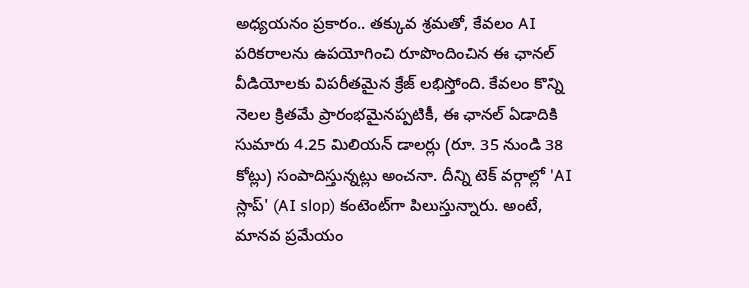అధ్యయనం ప్రకారం.. తక్కువ శ్రమతో, కేవలం AI పరికరాలను ఉపయోగించి రూపొందించిన ఈ ఛానల్ వీడియోలకు విపరీతమైన క్రేజ్ లభిస్తోంది. కేవలం కొన్ని నెలల క్రితమే ప్రారంభమైనప్పటికీ, ఈ ఛానల్ ఏడాదికి సుమారు 4.25 మిలియన్ డాలర్లు (రూ. 35 నుండి 38 కోట్లు) సంపాదిస్తున్నట్లు అంచనా. దీన్ని టెక్ వర్గాల్లో 'AI స్లాప్' (AI slop) కంటెంట్‌గా పిలుస్తున్నారు. అంటే, మానవ ప్రమేయం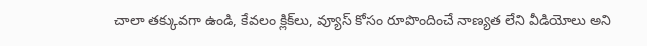చాలా తక్కువగా ఉండి, కేవలం క్లిక్‌లు, వ్యూస్ కోసం రూపొందించే నాణ్యత లేని వీడియోలు అని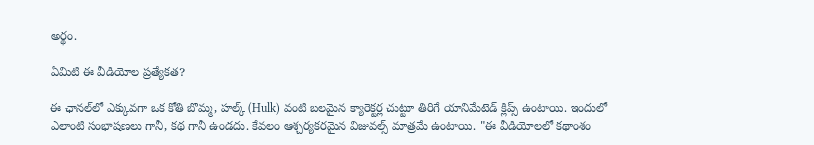అర్థం.

ఏమిటి ఈ వీడియోల ప్రత్యేకత?

ఈ ఛానల్‌లో ఎక్కువగా ఒక కోతి బొమ్మ, హల్క్ (Hulk) వంటి బలమైన క్యారెక్టర్ల చుట్టూ తిరిగే యానిమేటెడ్ క్లిప్స్ ఉంటాయి. ఇందులో ఎలాంటి సంభాషణలు గానీ, కథ గానీ ఉండదు. కేవలం ఆశ్చర్యకరమైన విజువల్స్ మాత్రమే ఉంటాయి. "ఈ వీడియోలలో కథాంశం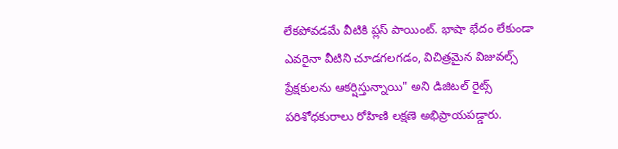లేకపోవడమే వీటికి ప్లస్ పాయింట్. భాషా భేదం లేకుండా ఎవరైనా వీటిని చూడగలగడం, విచిత్రమైన విజువల్స్ ప్రేక్షకులను ఆకర్షిస్తున్నాయి" అని డిజిటల్ రైట్స్ పరిశోధకురాలు రోహిణి లక్షణె అభిప్రాయపడ్డారు.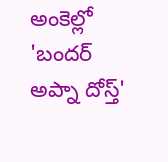అంకెల్లో 'బందర్ అప్నా దోస్త్'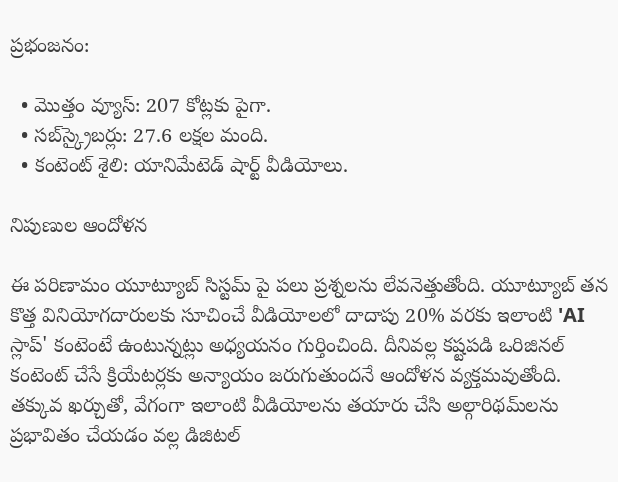ప్రభంజనం:

  • మొత్తం వ్యూస్: 207 కోట్లకు పైగా.
  • సబ్‌స్క్రైబర్లు: 27.6 లక్షల మంది.
  • కంటెంట్ శైలి: యానిమేటెడ్ షార్ట్ వీడియోలు.

నిపుణుల ఆందోళన

ఈ పరిణామం యూట్యూబ్ సిస్టమ్ పై పలు ప్రశ్నలను లేవనెత్తుతోంది. యూట్యూబ్ తన కొత్త వినియోగదారులకు సూచించే వీడియోలలో దాదాపు 20% వరకు ఇలాంటి 'AI స్లాప్' కంటెంటే ఉంటున్నట్లు అధ్యయనం గుర్తించింది. దీనివల్ల కష్టపడి ఒరిజినల్ కంటెంట్ చేసే క్రియేటర్లకు అన్యాయం జరుగుతుందనే ఆందోళన వ్యక్తమవుతోంది. తక్కువ ఖర్చుతో, వేగంగా ఇలాంటి వీడియోలను తయారు చేసి అల్గారిథమ్‌లను ప్రభావితం చేయడం వల్ల డిజిటల్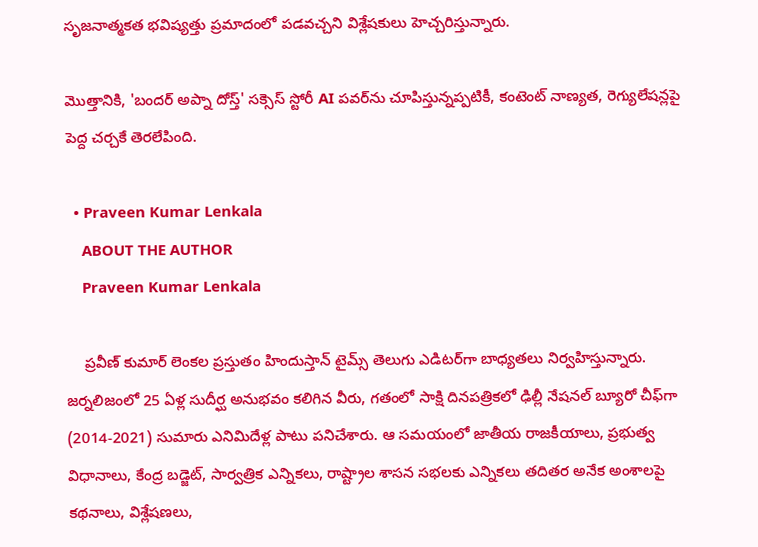సృజనాత్మకత భవిష్యత్తు ప్రమాదంలో పడవచ్చని విశ్లేషకులు హెచ్చరిస్తున్నారు.

మొత్తానికి, 'బందర్ అప్నా దోస్త్' సక్సెస్ స్టోరీ AI పవర్‌ను చూపిస్తున్నప్పటికీ, కంటెంట్ నాణ్యత, రెగ్యులేషన్లపై పెద్ద చర్చకే తెరలేపింది.

  • Praveen Kumar Lenkala
    ABOUT THE AUTHOR
    Praveen Kumar Lenkala

    ప్రవీణ్ కుమార్ లెంకల ప్రస్తుతం హిందుస్తాన్ టైమ్స్ తెలుగు ఎడిటర్‌గా బాధ్యతలు నిర్వహిస్తున్నారు. జర్నలిజంలో 25 ఏళ్ల సుదీర్ఘ అనుభవం కలిగిన వీరు, గతంలో సాక్షి దినపత్రికలో ఢిల్లీ నేషనల్ బ్యూరో చీఫ్‌గా (2014-2021) సుమారు ఎనిమిదేళ్ల పాటు పనిచేశారు. ఆ సమయంలో జాతీయ రాజకీయాలు, ప్రభుత్వ విధానాలు, కేంద్ర బడ్జెట్, సార్వత్రిక ఎన్నికలు, రాష్ట్రాల శాసన సభలకు ఎన్నికలు తదితర అనేక అంశాలపై కథనాలు, విశ్లేషణలు,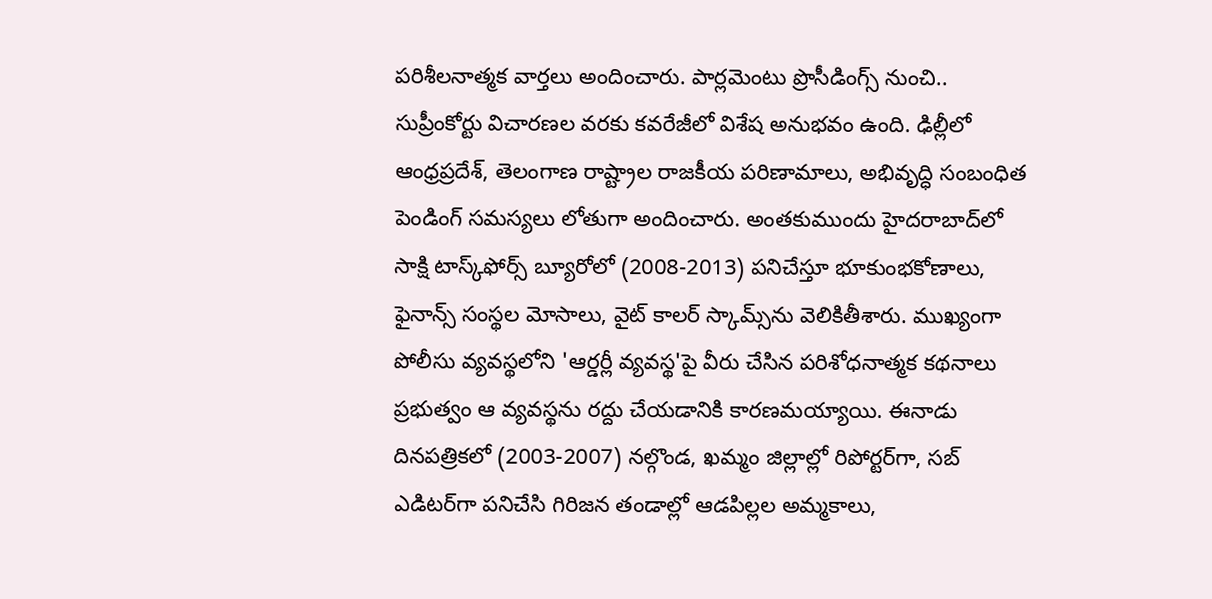పరిశీలనాత్మక వార్తలు అందించారు. పార్లమెంటు ప్రొసీడింగ్స్ నుంచి.. సుప్రీంకోర్టు విచారణల వరకు కవరేజీలో విశేష అనుభవం ఉంది. ఢిల్లీలో ఆంధ్రప్రదేశ్, తెలంగాణ రాష్ట్రాల రాజకీయ పరిణామాలు, అభివృద్ధి సంబంధిత పెండింగ్ సమస్యలు లోతుగా అందించారు. అంతకుముందు హైదరాబాద్‌లో సాక్షి టాస్క్‌ఫోర్స్ బ్యూరోలో (2008-2013) పనిచేస్తూ భూకుంభకోణాలు, ఫైనాన్స్ సంస్థల మోసాలు, వైట్ కాలర్ స్కామ్స్‌ను వెలికితీశారు. ముఖ్యంగా పోలీసు వ్యవస్థలోని 'ఆర్డర్లీ వ్యవస్థ'పై వీరు చేసిన పరిశోధనాత్మక కథనాలు ప్రభుత్వం ఆ వ్యవస్థను రద్దు చేయడానికి కారణమయ్యాయి. ఈనాడు దినపత్రికలో (2003-2007) నల్గొండ, ఖమ్మం జిల్లాల్లో రిపోర్టర్‌గా, సబ్ ఎడిటర్‌గా పనిచేసి గిరిజన తండాల్లో ఆడపిల్లల అమ్మకాలు,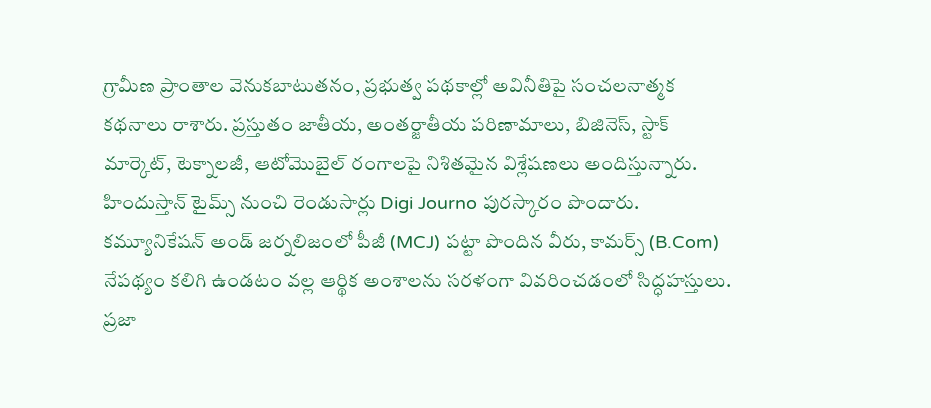గ్రామీణ ప్రాంతాల వెనుకబాటుతనం, ప్రభుత్వ పథకాల్లో అవినీతిపై సంచలనాత్మక కథనాలు రాశారు. ప్రస్తుతం జాతీయ, అంతర్జాతీయ పరిణామాలు, బిజినెస్, స్టాక్ మార్కెట్, టెక్నాలజీ, ఆటోమొబైల్ రంగాలపై నిశితమైన విశ్లేషణలు అందిస్తున్నారు. హిందుస్తాన్ టైమ్స్ నుంచి రెండుసార్లు Digi Journo పురస్కారం పొందారు. కమ్యూనికేషన్ అండ్ జర్నలిజంలో పీజీ (MCJ) పట్టా పొందిన వీరు, కామర్స్ (B.Com) నేపథ్యం కలిగి ఉండటం వల్ల ఆర్థిక అంశాలను సరళంగా వివరించడంలో సిద్ధహస్తులు. ప్రజా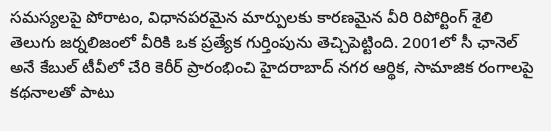సమస్యలపై పోరాటం, విధానపరమైన మార్పులకు కారణమైన వీరి రిపోర్టింగ్ శైలి తెలుగు జర్నలిజంలో వీరికి ఒక ప్రత్యేక గుర్తింపును తెచ్చిపెట్టింది. 2001లో సీ ఛానెల్ అనే కేబుల్ టీవీలో చేరి కెరీర్ ప్రారంభించి హైదరాబాద్ నగర ఆర్థిక, సామాజిక రంగాలపై కథనాలతో పాటు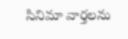సినిమా వార్తలను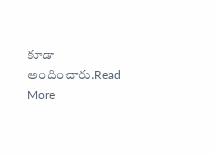కూడా అందించారు.Read More